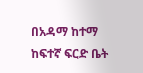በአዳማ ከተማ ከፍተኛ ፍርድ ቤት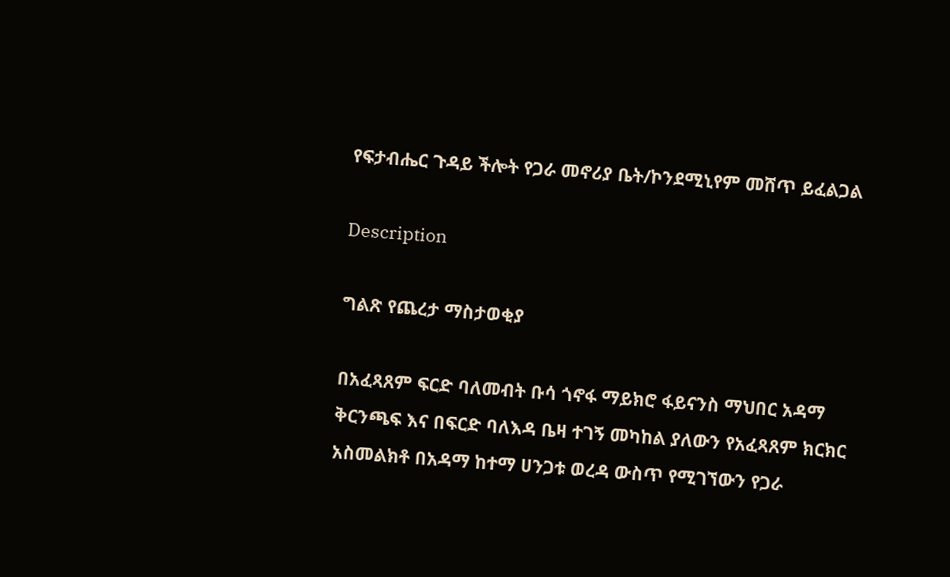የፍታብሔር ጉዳይ ችሎት የጋራ መኖሪያ ቤት/ኮንደሚኒየም መሸጥ ይፈልጋል

Description

ግልጽ የጨረታ ማስታወቂያ

በአፈጻጸም ፍርድ ባለመብት ቡሳ ጎኖፋ ማይክሮ ፋይናንስ ማህበር አዳማ ቅርንጫፍ እና በፍርድ ባለእዳ ቤዛ ተገኝ መካከል ያለውን የአፈጻጸም ክርክር አስመልክቶ በአዳማ ከተማ ሀንጋቱ ወረዳ ውስጥ የሚገኘውን የጋራ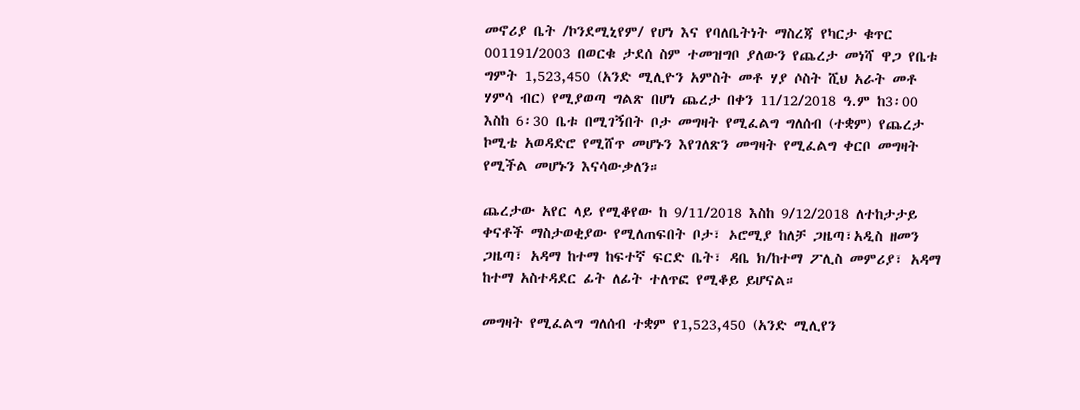መኖሪያ ቤት /ኮንደሚኒየም/ የሆነ እና የባለቤትነት ማስረጃ የካርታ ቁጥር 001191/2003 በወርቁ ታደሰ ስም ተመዝግቦ ያለውን የጨረታ መነሻ ዋጋ የቤቱ ግምት 1,523,450 (አንድ ሚሊዮን አምስት መቶ ሃያ ሶስት ሺህ አራት መቶ ሃምሳ ብር) የሚያወጣ ግልጽ በሆነ ጨረታ በቀን 11/12/2018 ዓ.ም ከ3፡00 እስከ 6፡30 ቤቱ በሚገኝበት ቦታ መግዛት የሚፈልግ ግለሰብ (ተቋም) የጨረታ ኮሚቴ አወዳድሮ የሚሸጥ መሆኑን እየገለጽን መግዛት የሚፈልግ ቀርቦ መግዛት የሚችል መሆኑን እናሳውቃለን።

ጨረታው አየር ላይ የሚቆየው ከ 9/11/2018 እስከ 9/12/2018 ለተከታታይ ቀናቶች ማስታወቂያው የሚለጠፍበት ቦታ፣ ኦሮሚያ ከለቻ ጋዜጣ፣አዲስ ዘመን ጋዜጣ፣ አዳማ ከተማ ከፍተኛ ፍርድ ቤት፣ ዳቤ ክ/ከተማ ፖሊስ መምሪያ፣ አዳማ ከተማ አስተዳደር ፊት ለፊት ተለጥፎ የሚቆይ ይሆናል።

መግዛት የሚፈልግ ግለሰብ ተቋም የ1,523,450 (አንድ ሚሊየን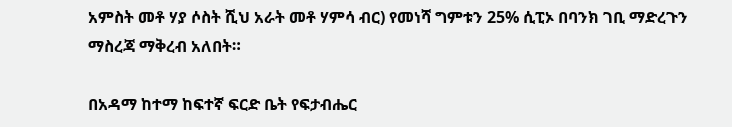አምስት መቶ ሃያ ሶስት ሺህ አራት መቶ ሃምሳ ብር) የመነሻ ግምቱን 25% ሲፒኦ በባንክ ገቢ ማድረጉን ማስረጃ ማቅረብ አለበት።

በአዳማ ከተማ ከፍተኛ ፍርድ ቤት የፍታብሔር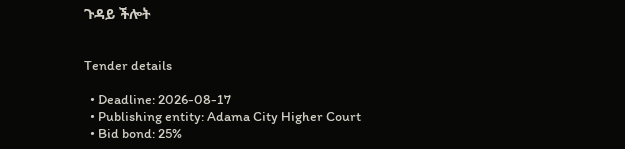ጉዳይ ችሎት


Tender details

  • Deadline: 2026-08-17
  • Publishing entity: Adama City Higher Court
  • Bid bond: 25%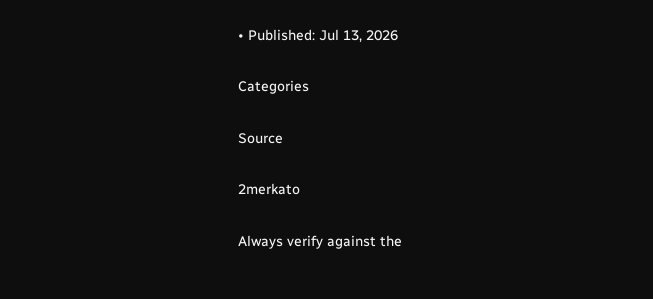• Published: Jul 13, 2026

Categories

Source

2merkato

Always verify against the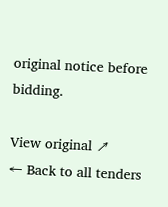original notice before bidding.

View original ↗
← Back to all tenders